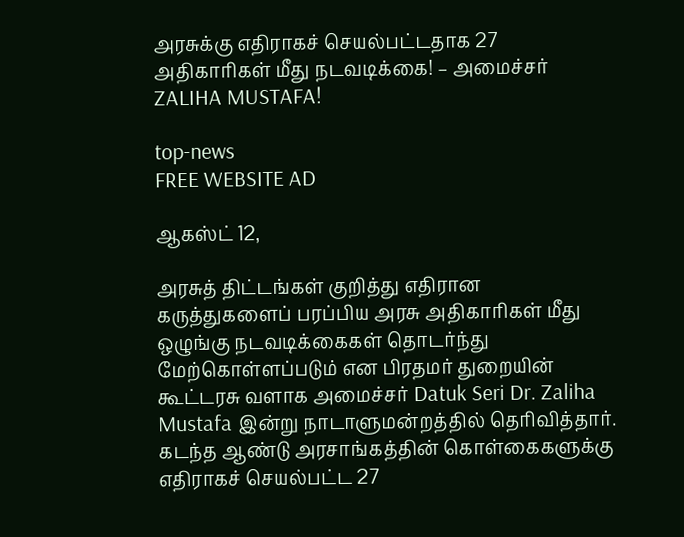அரசுக்கு எதிராகச் செயல்பட்டதாக 27 அதிகாரிகள் மீது நடவடிக்கை! – அமைச்சர் ZALIHA MUSTAFA!

top-news
FREE WEBSITE AD

ஆகஸ்ட் 12,

அரசுத் திட்டங்கள் குறித்து எதிரான கருத்துகளைப் பரப்பிய அரசு அதிகாரிகள் மீது ஒழுங்கு நடவடிக்கைகள் தொடர்ந்து மேற்கொள்ளப்படும் என பிரதமர் துறையின் கூட்டரசு வளாக அமைச்சர் Datuk Seri Dr. Zaliha Mustafa இன்று நாடாளுமன்றத்தில் தெரிவித்தார். கடந்த ஆண்டு அரசாங்கத்தின் கொள்கைகளுக்கு எதிராகச் செயல்பட்ட 27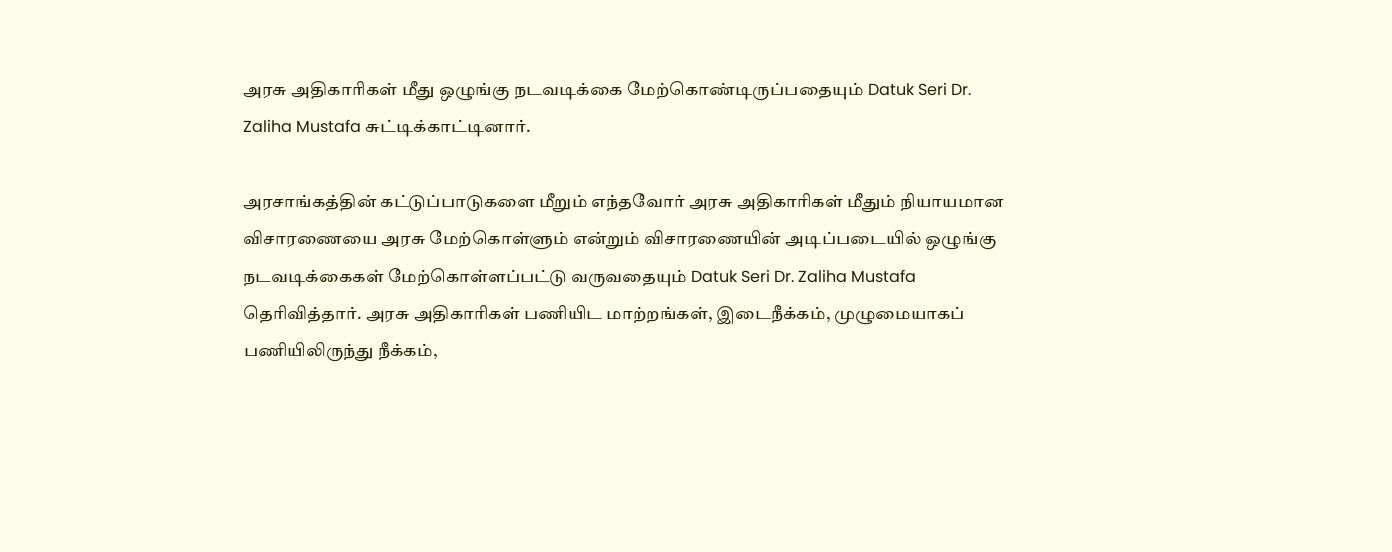அரசு அதிகாரிகள் மீது ஒழுங்கு நடவடிக்கை மேற்கொண்டிருப்பதையும் Datuk Seri Dr. Zaliha Mustafa சுட்டிக்காட்டினார்.

அரசாங்கத்தின் கட்டுப்பாடுகளை மீறும் எந்தவோர் அரசு அதிகாரிகள் மீதும் நியாயமான விசாரணையை அரசு மேற்கொள்ளும் என்றும் விசாரணையின் அடிப்படையில் ஒழுங்கு நடவடிக்கைகள் மேற்கொள்ளப்பட்டு வருவதையும் Datuk Seri Dr. Zaliha Mustafa தெரிவித்தார். அரசு அதிகாரிகள் பணியிட மாற்றங்கள், இடைநீக்கம், முழுமையாகப் பணியிலிருந்து நீக்கம்,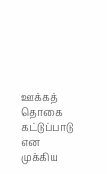ஊக்கத் தொகை கட்டுப்பாடு என முக்கிய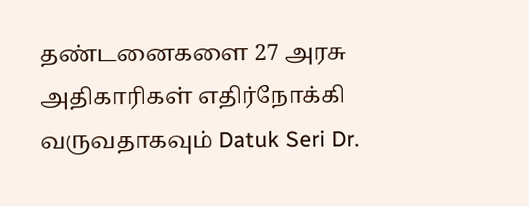தண்டனைகளை 27 அரசு அதிகாரிகள் எதிர்நோக்கி வருவதாகவும் Datuk Seri Dr.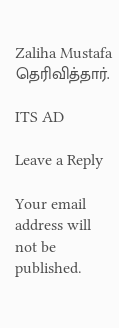Zaliha Mustafa தெரிவித்தார்.

ITS AD

Leave a Reply

Your email address will not be published.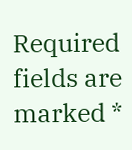Required fields are marked *